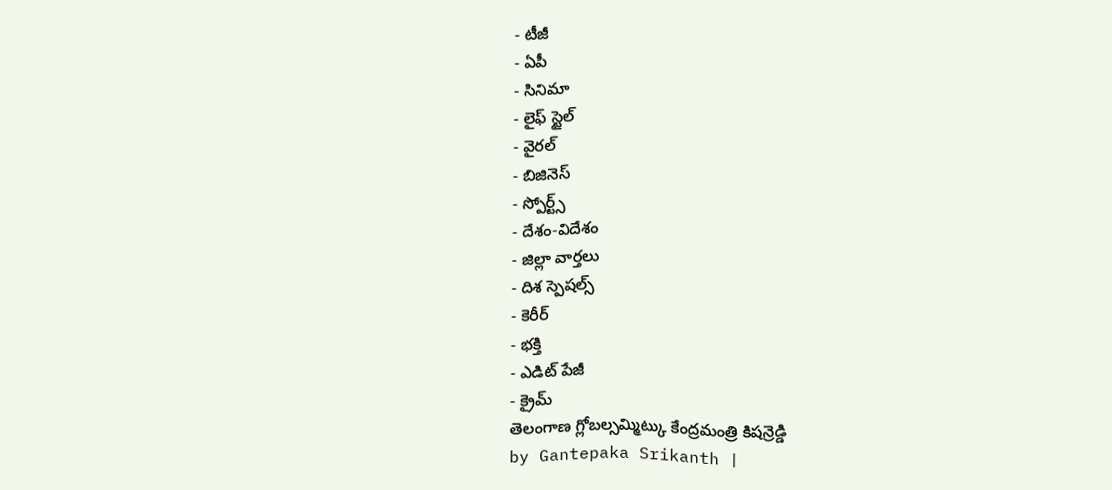- టీజీ
- ఏపీ
- సినిమా
- లైఫ్ స్టైల్
- వైరల్
- బిజినెస్
- స్పోర్ట్స్
- దేశం-విదేశం
- జిల్లా వార్తలు
- దిశ స్పెషల్స్
- కెరీర్
- భక్తి
- ఎడిట్ పేజీ
- క్రైమ్
తెలంగాణ గ్లోబల్సమ్మిట్కు కేంద్రమంత్రి కిషన్రెడ్డి
by Gantepaka Srikanth |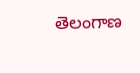తెలంగాణ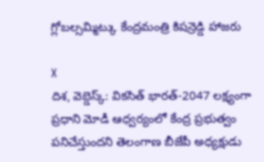గ్లోబల్సమ్మిట్కు కేంద్రమంత్రి కిషన్రెడ్డి హాజరు

X
దిశ, వెబ్డెస్క్: వికసిత్ భారత్-2047 లక్ష్యంగా ప్రధాని మోడీ ఆధ్వర్యంలో కేంద్ర ప్రభుత్వం పనిచేస్తుందని తెలంగాణ బీజేపీ అధ్యక్షుడు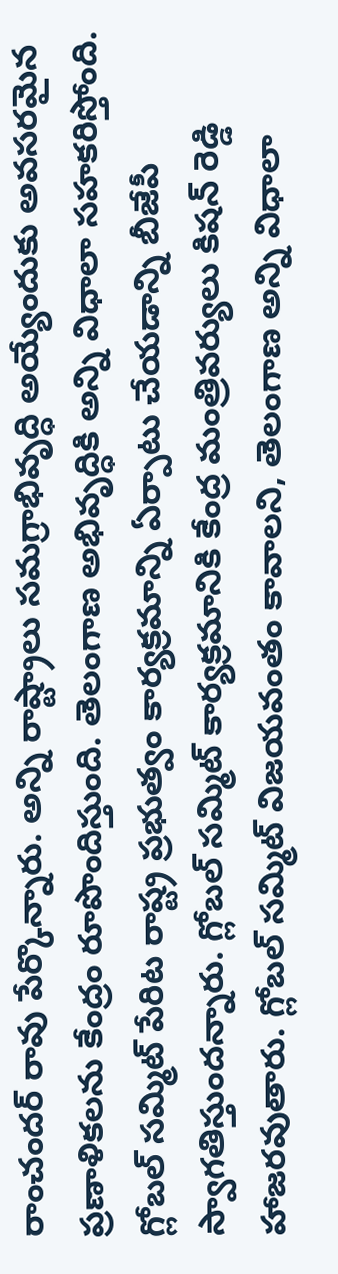రాంచందర్ రావు పేర్కొన్నారు. అన్ని రాష్ట్రాలు సమగ్రాభివృద్ధి అయ్యేందుకు అవసరమైన ప్రణాళికలను కేంద్రం రూపొందిస్తుంది. తెలంగాణ అభివృద్ధికి అన్ని విధాలా సహకరిస్తోంది. గ్లోబల్ సమ్మిట్ పేరిట రాష్ట్ర ప్రభుత్వం కార్యక్రమాన్ని ఏర్పాటు చేయడాన్ని బీజేపీ స్వాగతిస్తుందన్నారు. గ్లోబల్ సమ్మిట్ కార్యక్రమానికి కేంద్ర మంత్రివర్యులు కిషన్ రెడ్డి హాజరవుతారు. గ్లోబల్ సమ్మిట్ విజయవంతం కావాలని, తెలంగాణ అన్ని విధాలా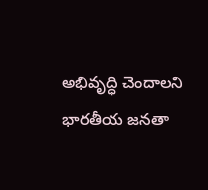అభివృద్ధి చెందాలని భారతీయ జనతా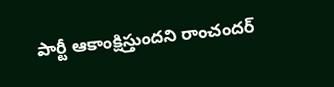పార్టీ ఆకాంక్షిస్తుందని రాంచందర్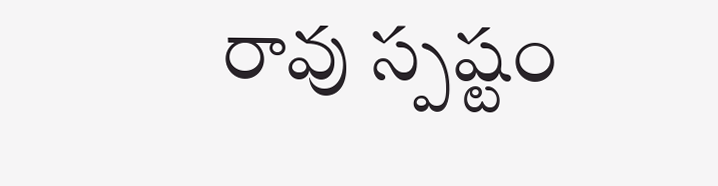రావు స్పష్టం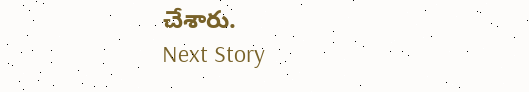చేశారు.
Next Story